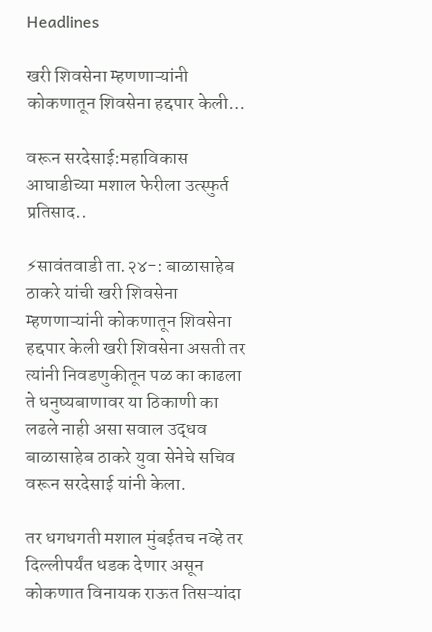Headlines

खरी शिवसेना म्हणणाऱ्यांनी कोकणातून शिवसेना हद्दपार केली…

वरून सरदेसाई:महाविकास आघाडीच्या मशाल फेरीला उत्स्फुर्त प्रतिसाद..

⚡सावंतवाडी ता.२४-: बाळासाहेब ठाकरे यांची खरी शिवसेना म्हणणाऱ्यांनी कोकणातून शिवसेना हद्दपार केली खरी शिवसेना असती तर त्यांनी निवडणुकीतून पळ का काढला ते धनुष्यबाणावर या ठिकाणी का लढले नाही असा सवाल उद्धव बाळासाहेब ठाकरे युवा सेनेचे सचिव वरून सरदेसाई यांनी केला.

तर धगधगती मशाल मुंबईतच नव्हे तर दिल्लीपर्यंत धडक देणार असून कोकणात विनायक राऊत तिसऱ्यांदा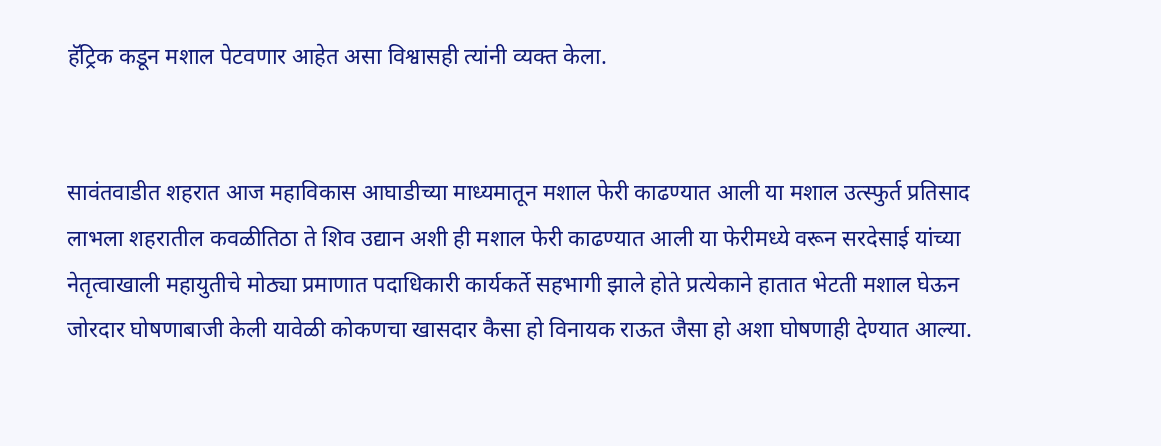हॅट्रिक कडून मशाल पेटवणार आहेत असा विश्वासही त्यांनी व्यक्त केला.


सावंतवाडीत शहरात आज महाविकास आघाडीच्या माध्यमातून मशाल फेरी काढण्यात आली या मशाल उत्स्फुर्त प्रतिसाद लाभला शहरातील कवळीतिठा ते शिव उद्यान अशी ही मशाल फेरी काढण्यात आली या फेरीमध्ये वरून सरदेसाई यांच्या नेतृत्वाखाली महायुतीचे मोठ्या प्रमाणात पदाधिकारी कार्यकर्ते सहभागी झाले होते प्रत्येकाने हातात भेटती मशाल घेऊन जोरदार घोषणाबाजी केली यावेळी कोकणचा खासदार कैसा हो विनायक राऊत जैसा हो अशा घोषणाही देण्यात आल्या.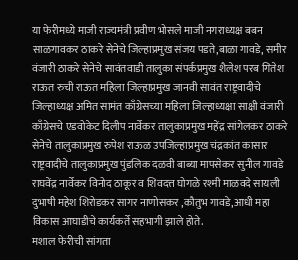या फेरीमध्ये माजी राज्यमंत्री प्रवीण भोसले माजी नगराध्यक्ष बबन साळगावकर ठाकरे सेनेचे जिल्हाप्रमुख संजय पडते,बाळा गावडे, समीर वंजारी ठाकरे सेनेचे सावंतवाडी तालुका संपर्कप्रमुख शैलेश परब गितेश राऊत रुची राऊत महिला जिल्हाप्रमुख जानवी सावंत राष्ट्रवादीचे जिल्हाध्यक्ष अमित सामंत काँग्रेसच्या महिला जिल्हाध्यक्षा साक्षी वंजारी काँग्रेसचे एडवोकेट दिलीप नार्वेकर तालुकाप्रमुख महेंद्र सांगेलकर ठाकरे सेनेचे तालुकाप्रमुख रुपेश राऊळ उपजिल्हाप्रमुख चंद्रकांत कासार राष्ट्रवादीचे तालुकाप्रमुख पुंडलिक दळवी बाब्या मापसेकर सुनील गावडे राघवेंद्र नार्वेकर विनोद ठाकूर व शिवदत्त घोगळे रश्मी माळवदे सायली दुभाषी महेश शिरोडकर सागर नाणोसकर ,कौतुभ गावडे,आधी महा विकास आघाडीचे कार्यकर्ते सहभागी झाले होते.
मशाल फेरीची सांगता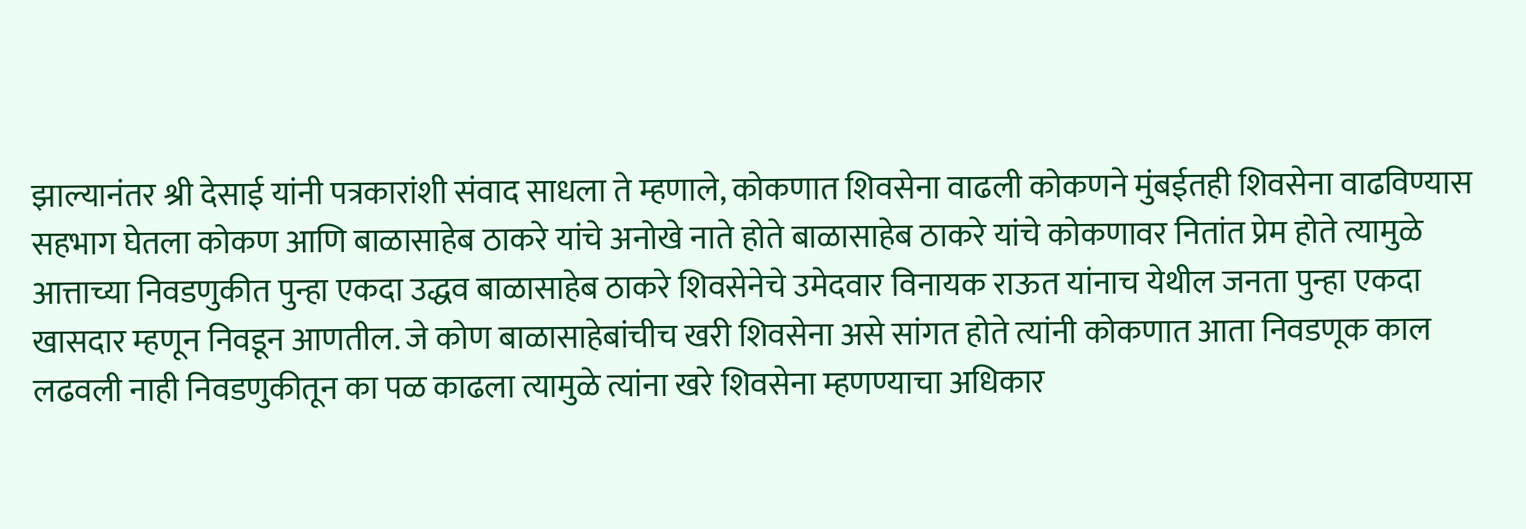झाल्यानंतर श्री देसाई यांनी पत्रकारांशी संवाद साधला ते म्हणाले, कोकणात शिवसेना वाढली कोकणने मुंबईतही शिवसेना वाढविण्यास सहभाग घेतला कोकण आणि बाळासाहेब ठाकरे यांचे अनोखे नाते होते बाळासाहेब ठाकरे यांचे कोकणावर नितांत प्रेम होते त्यामुळे आत्ताच्या निवडणुकीत पुन्हा एकदा उद्धव बाळासाहेब ठाकरे शिवसेनेचे उमेदवार विनायक राऊत यांनाच येथील जनता पुन्हा एकदा खासदार म्हणून निवडून आणतील. जे कोण बाळासाहेबांचीच खरी शिवसेना असे सांगत होते त्यांनी कोकणात आता निवडणूक काल लढवली नाही निवडणुकीतून का पळ काढला त्यामुळे त्यांना खरे शिवसेना म्हणण्याचा अधिकार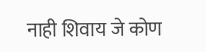नाही शिवाय जे कोण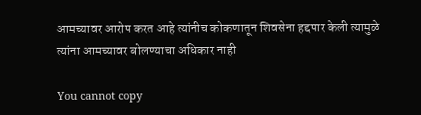आमच्यावर आरोप करत आहे त्यांनीच कोकणातून शिवसेना हद्दपार केली त्यामुळे त्यांना आमच्यावर बोलण्याचा अधिकार नाही

You cannot copy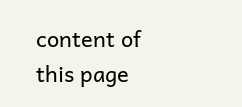content of this page